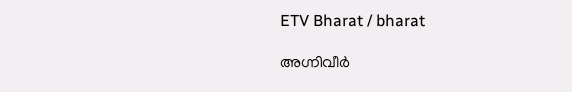ETV Bharat / bharat

അഗ്നിവീര്‍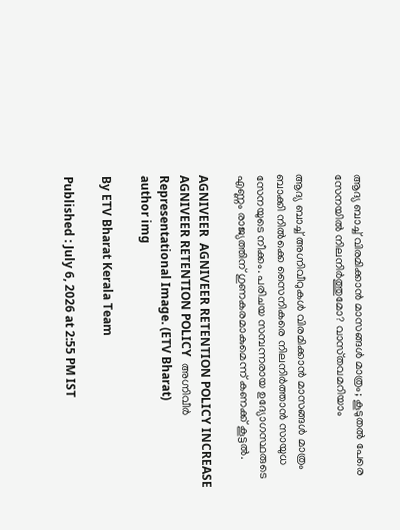ആദ്യ ബാച്ച് വിരമിക്കാന്‍ മാസങ്ങള്‍ മാത്രം; കൂടുതല്‍ പേരെ സേനയില്‍ നിലനിര്‍ത്തുമോ? വാസ്‌തവമറിയാം

ആദ്യ ബാച്ച് അഗ്നിവീറുകള്‍ വിരമിക്കാന്‍ മാസങ്ങള്‍ മാത്രം ബാക്കി നില്‍ക്കെ സൈനികരെ നിലനിര്‍ത്താന്‍ സായുധ സേനയുടെ നീക്കം. പരിചയ സമ്പന്നരായ ഉദ്യോഗസ്ഥരുടെ എണ്ണം രാജ്യത്തിന് ഗുണകരമാകുമെന്ന് കണക്ക് കൂട്ടല്‍.

AGNIVEER  AGNIVEER RETENTION POLICY INCREASE  AGNIVEER RETENTION POLICY  അഗ്നിവീര്‍
Representational Image. (ETV Bharat)
author img

By ETV Bharat Kerala Team

Published : July 6, 2026 at 2:55 PM IST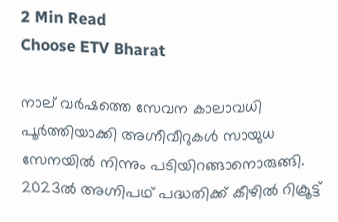2 Min Read
Choose ETV Bharat

നാല്‌ വര്‍ഷത്തെ സേവന കാലാവധി പൂര്‍ത്തിയാക്കി അഗ്നീവീറുകള്‍ സായുധ സേനയില്‍ നിന്നും പടിയിറങ്ങാനൊരുങ്ങി. 2023ല്‍ അഗ്നിപഥ്‌ പദ്ധതിക്ക് കീഴില്‍ റിക്രൂട്ട്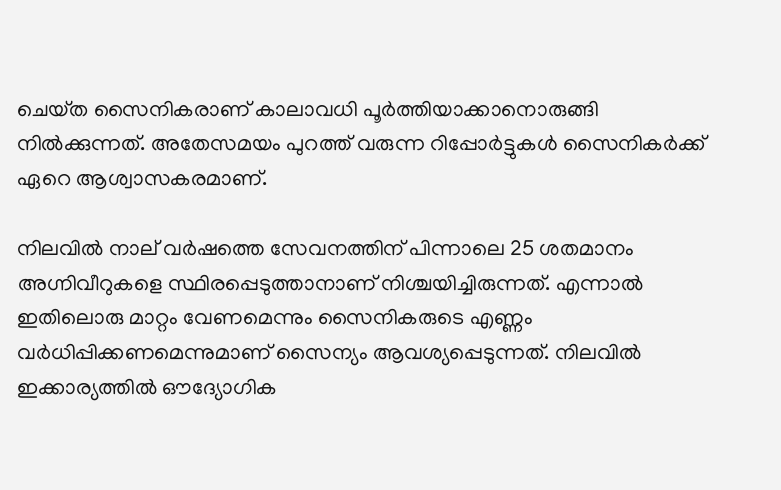ചെയ്‌ത സൈനികരാണ് കാലാവധി പൂര്‍ത്തിയാക്കാനൊരുങ്ങി നില്‍ക്കുന്നത്. അതേസമയം പുറത്ത് വരുന്ന റിപ്പോര്‍ട്ടുകള്‍ സൈനികര്‍ക്ക് ഏറെ ആശ്വാസകരമാണ്.

നിലവില്‍ നാല്‌ വര്‍ഷത്തെ സേവനത്തിന് പിന്നാലെ 25 ശതമാനം അഗ്നിവീറുകളെ സ്ഥിരപ്പെടുത്താനാണ് നിശ്ചയിച്ചിരുന്നത്. എന്നാല്‍ ഇതിലൊരു മാറ്റം വേണമെന്നും സൈനികരുടെ എണ്ണം വര്‍ധിപ്പിക്കണമെന്നുമാണ് സൈന്യം ആവശ്യപ്പെടുന്നത്. നിലവില്‍ ഇക്കാര്യത്തില്‍ ഔദ്യോഗിക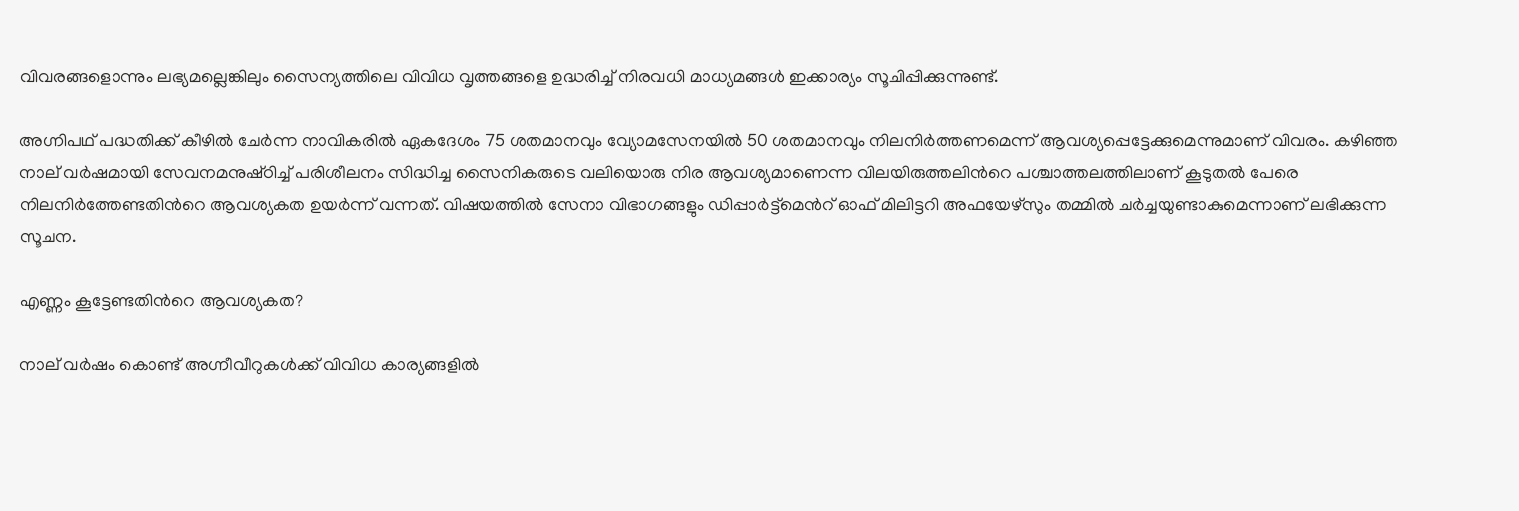വിവരങ്ങളൊന്നും ലഭ്യമല്ലെങ്കിലും സൈന്യത്തിലെ വിവിധ വൃത്തങ്ങളെ ഉദ്ധരിച്ച് നിരവധി മാധ്യമങ്ങള്‍ ഇക്കാര്യം സൂചിപ്പിക്കുന്നുണ്ട്.

അഗ്നിപഥ് പദ്ധതിക്ക് കീഴില്‍ ചേര്‍ന്ന നാവികരില്‍ ഏകദേശം 75 ശതമാനവും വ്യോമസേനയില്‍ 50 ശതമാനവും നിലനിര്‍ത്തണമെന്ന് ആവശ്യപ്പെട്ടേക്കുമെന്നുമാണ് വിവരം. കഴിഞ്ഞ നാല്‌ വര്‍ഷമായി സേവനമനുഷ്‌ഠിച്ച് പരിശീലനം സിദ്ധിച്ച സൈനികരുടെ വലിയൊരു നിര ആവശ്യമാണെന്ന വിലയിരുത്തലിന്‍റെ പശ്ചാത്തലത്തിലാണ് കൂടുതല്‍ പേരെ നിലനിര്‍ത്തേണ്ടതിന്‍റെ ആവശ്യകത ഉയര്‍ന്ന് വന്നത്. വിഷയത്തില്‍ സേനാ വിഭാഗങ്ങളും ഡിപ്പാര്‍ട്ട്‌മെന്‍റ് ഓഫ് മിലിട്ടറി അഫയേഴ്‌സും തമ്മില്‍ ചര്‍ച്ചയുണ്ടാകുമെന്നാണ് ലഭിക്കുന്ന സൂചന.

എണ്ണം കൂട്ടേണ്ടതിന്‍റെ ആവശ്യകത?

നാല്‌ വര്‍ഷം കൊണ്ട് അഗ്നീവീറുകള്‍ക്ക് വിവിധ കാര്യങ്ങളില്‍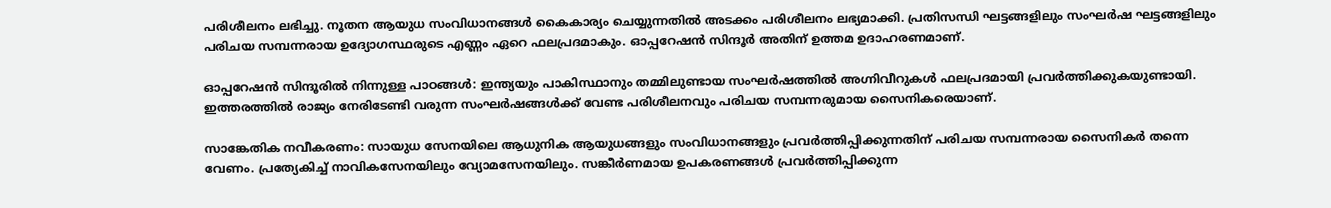പരിശീലനം ലഭിച്ചു. നൂതന ആയുധ സംവിധാനങ്ങള്‍ കൈകാര്യം ചെയ്യുന്നതില്‍ അടക്കം പരിശീലനം ലഭ്യമാക്കി. പ്രതിസന്ധി ഘട്ടങ്ങളിലും സംഘര്‍ഷ ഘട്ടങ്ങളിലും പരിചയ സമ്പന്നരായ ഉദ്യോഗസ്ഥരുടെ എണ്ണം ഏറെ ഫലപ്രദമാകും. ഓപ്പറേഷന്‍ സിന്ദൂര്‍ അതിന് ഉത്തമ ഉദാഹരണമാണ്.

ഓപ്പറേഷൻ സിന്ദൂരിൽ നിന്നുള്ള പാഠങ്ങൾ: ഇന്ത്യയും പാകിസ്ഥാനും തമ്മിലുണ്ടായ സംഘര്‍ഷത്തില്‍ അഗ്നിവീറുകള്‍ ഫലപ്രദമായി പ്രവര്‍ത്തിക്കുകയുണ്ടായി. ഇത്തരത്തില്‍ രാജ്യം നേരിടേണ്ടി വരുന്ന സംഘര്‍ഷങ്ങള്‍ക്ക് വേണ്ട പരിശീലനവും പരിചയ സമ്പന്നരുമായ സൈനികരെയാണ്.

സാങ്കേതിക നവീകരണം: സായുധ സേനയിലെ ആധുനിക ആയുധങ്ങളും സംവിധാനങ്ങളും പ്രവര്‍ത്തിപ്പിക്കുന്നതിന് പരിചയ സമ്പന്നരായ സൈനികര്‍ തന്നെ വേണം. പ്രത്യേകിച്ച് നാവികസേനയിലും വ്യോമസേനയിലും. സങ്കീര്‍ണമായ ഉപകരണങ്ങള്‍ പ്രവര്‍ത്തിപ്പിക്കുന്ന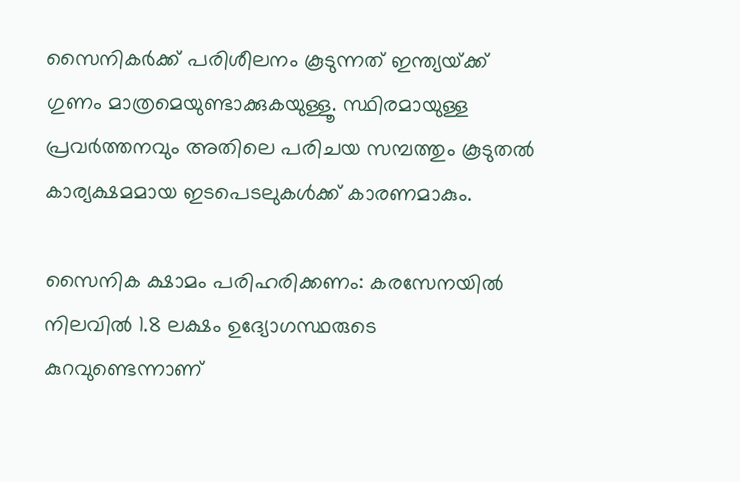സൈനികര്‍ക്ക് പരിശീലനം കൂടുന്നത് ഇന്ത്യയ്‌ക്ക് ഗുണം മാത്രമെയുണ്ടാക്കുകയുള്ളൂ. സ്ഥിരമായുള്ള പ്രവര്‍ത്തനവും അതിലെ പരിചയ സമ്പത്തും കൂടുതല്‍ കാര്യക്ഷമമായ ഇടപെടലുകള്‍ക്ക് കാരണമാകും.

സൈനിക ക്ഷാമം പരിഹരിക്കണം: കരസേനയില്‍ നിലവില്‍ 1.8 ലക്ഷം ഉദ്യോഗസ്ഥരുടെ കുറവുണ്ടെന്നാണ്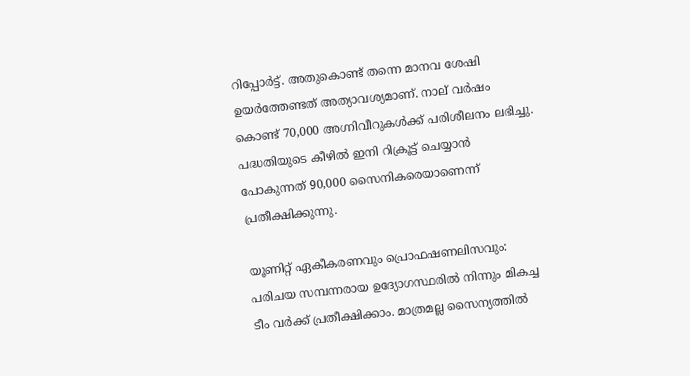റിപ്പോര്‍ട്ട്. അതുകൊണ്ട് തന്നെ മാനവ ശേഷി ഉയര്‍ത്തേണ്ടത് അത്യാവശ്യമാണ്. നാല്‌ വര്‍ഷം കൊണ്ട് 70,000 അഗ്നിവീറുകള്‍ക്ക് പരിശീലനം ലഭിച്ചു. പദ്ധതിയുടെ കീഴില്‍ ഇനി റിക്രൂട്ട്‌ ചെയ്യാന്‍ പോകുന്നത് 90,000 സൈനികരെയാണെന്ന് പ്രതീക്ഷിക്കുന്നു.

യൂണിറ്റ് ഏകീകരണവും പ്രൊഫഷണലിസവും: പരിചയ സമ്പന്നരായ ഉദ്യോഗസ്ഥരില്‍ നിന്നും മികച്ച ടീം വര്‍ക്ക് പ്രതീക്ഷിക്കാം. മാത്രമല്ല സൈന്യത്തില്‍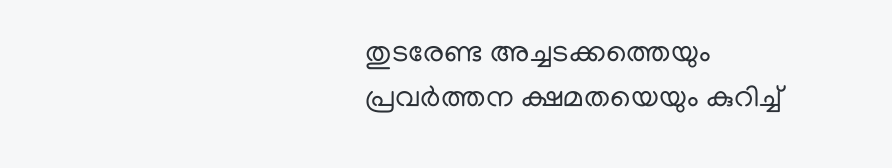തുടരേണ്ട അച്ചടക്കത്തെയും പ്രവര്‍ത്തന ക്ഷമതയെയും കുറിച്ച്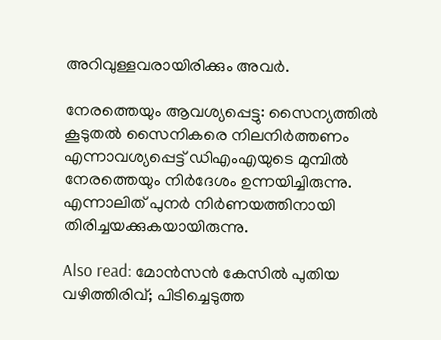അറിവുള്ളവരായിരിക്കും അവര്‍.

നേരത്തെയും ആവശ്യപ്പെട്ടു: സൈന്യത്തില്‍ കൂടുതല്‍ സൈനികരെ നിലനിര്‍ത്തണം എന്നാവശ്യപ്പെട്ട് ഡിഎംഎയുടെ മുമ്പില്‍ നേരത്തെയും നിര്‍ദേശം ഉന്നയിച്ചിരുന്നു. എന്നാലിത് പുനര്‍ നിര്‍ണയത്തിനായി തിരിച്ചയക്കുകയായിരുന്നു.

Also read: മോൻസൻ കേസിൽ പുതിയ വഴിത്തിരിവ്; പിടിച്ചെടുത്ത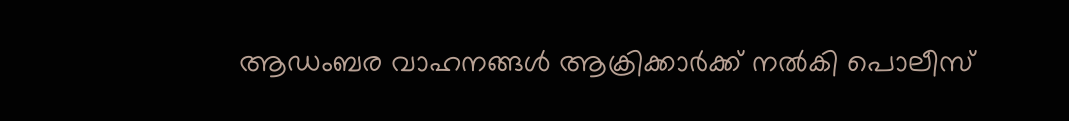ആഡംബര വാഹനങ്ങൾ ആക്രിക്കാര്‍ക്ക് നൽകി പൊലീസ്